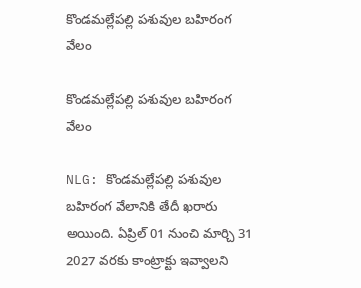కొండ‌మ‌ల్లేప‌ల్లి ప‌శువుల బ‌హిరంగ వేలం

కొండ‌మ‌ల్లేప‌ల్లి ప‌శువుల బ‌హిరంగ వేలం

NLG: కొండ‌మ‌ల్లేప‌ల్లి ప‌శువుల బ‌హిరంగ వేలానికి తేదీ ఖ‌రారు అయింది. ఏప్రిల్ 01 నుంచి మార్చి 31 2027 వరకు కాంట్రాక్టు ఇవ్వాలని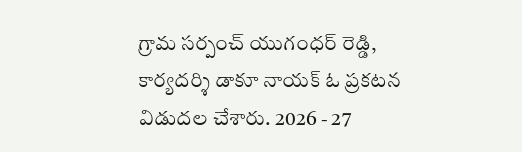గ్రామ సర్పంచ్ యుగంధర్ రెడ్డి, కార్యదర్శి డాకూ నాయక్ ఓ ప్ర‌క‌ట‌న విడుద‌ల చేశారు. 2026 - 27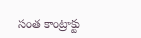సంత కాంట్రాక్టు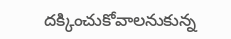దక్కించుకోవాలనుకున్న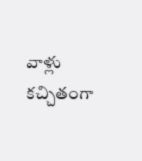వాళ్లు కచ్చితంగా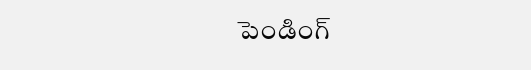పెండింగ్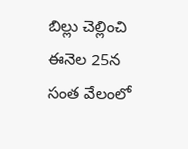బిల్లు చెల్లించి ఈనెల 25న సంత వేలంలో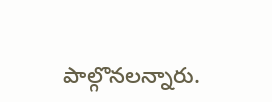పాల్గొనలన్నారు.